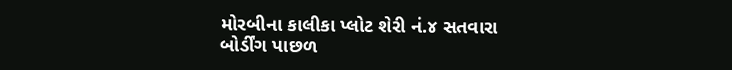મોરબીના કાલીકા પ્લોટ શેરી નં.૪ સતવારા બોર્ડીંગ પાછળ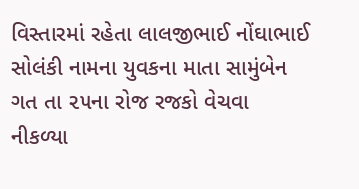વિસ્તારમાં રહેતા લાલજીભાઈ નોંઘાભાઈ સોલંકી નામના યુવકના માતા સામુંબેન ગત તા ૨૫ના રોજ રજકો વેચવા નીકળ્યા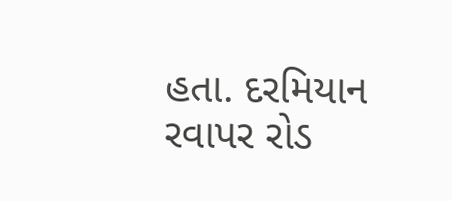હતા. દરમિયાન રવાપર રોડ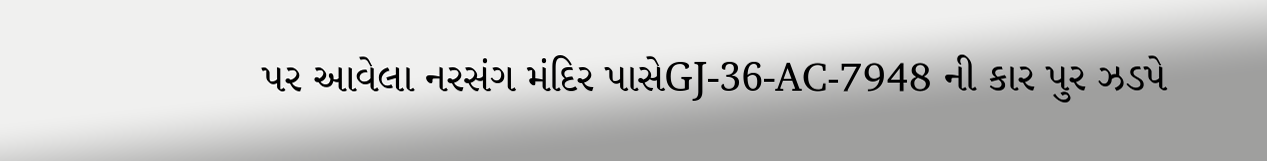પર આવેલા નરસંગ મંદિર પાસેGJ-36-AC-7948 ની કાર પુર ઝડપે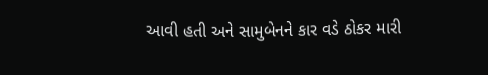આવી હતી અને સામુબેનને કાર વડે ઠોકર મારી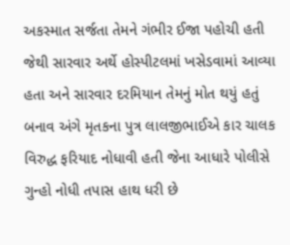અકસ્માત સર્જતા તેમને ગંભીર ઈજા પહોચી હતી જેથી સારવાર અર્થે હોસ્પીટલમાં ખસેડવામાં આવ્યા હતા અને સારવાર દરમિયાન તેમનું મોત થયું હતું બનાવ અંગે મૃતકના પુત્ર લાલજીભાઈએ કાર ચાલક વિરુદ્ધ ફરિયાદ નોધાવી હતી જેના આધારે પોલીસે ગુન્હો નોધી તપાસ હાથ ધરી છે